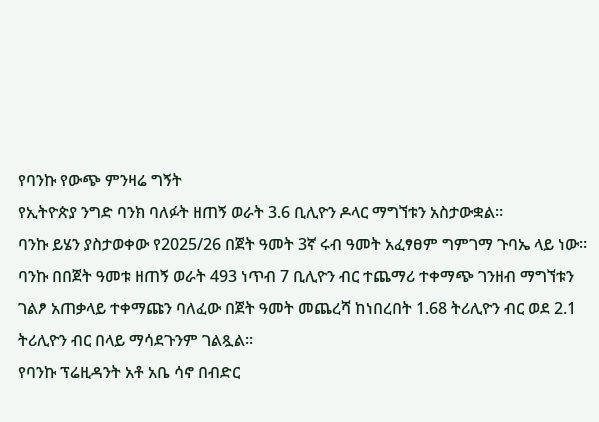የባንኩ የውጭ ምንዛሬ ግኝት
የኢትዮጵያ ንግድ ባንክ ባለፉት ዘጠኝ ወራት 3.6 ቢሊዮን ዶላር ማግኘቱን አስታውቋል።
ባንኩ ይሄን ያስታወቀው የ2025/26 በጀት ዓመት 3ኛ ሩብ ዓመት አፈፃፀም ግምገማ ጉባኤ ላይ ነው።
ባንኩ በበጀት ዓመቱ ዘጠኝ ወራት 493 ነጥብ 7 ቢሊዮን ብር ተጨማሪ ተቀማጭ ገንዘብ ማግኘቱን ገልፆ አጠቃላይ ተቀማጩን ባለፈው በጀት ዓመት መጨረሻ ከነበረበት 1.68 ትሪሊዮን ብር ወደ 2.1 ትሪሊዮን ብር በላይ ማሳደጉንም ገልጿል።
የባንኩ ፕሬዚዳንት አቶ አቤ ሳኖ በብድር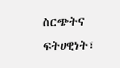ስርጭትና ፍትሀዊነት፣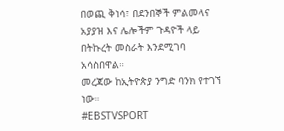በወጪ ቅነሳ፣ በደንበኞች ምልመላና አያያዝ እና ሌሎችም ጉዳዮች ላይ በትኩረት መስራት እንደሚገባ አሳስበዋል።
መረጃው ከኢትዮጵያ ንግድ ባንክ የተገኘ ነው።
#EBSTVSPORT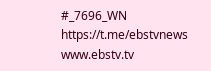#_7696_WN
https://t.me/ebstvnews
www.ebstv.tv